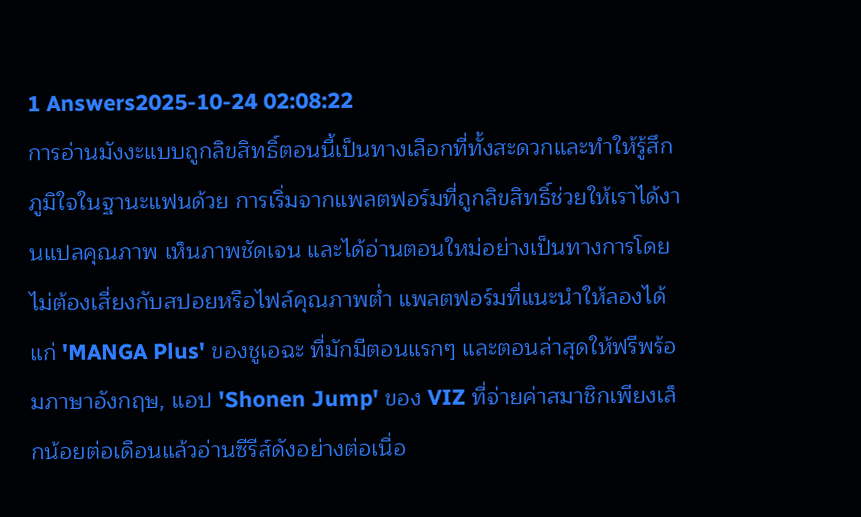1 Answers2025-10-24 02:08:22
การอ่านมังงะแบบถูกลิขสิทธิ์ตอนนี้เป็นทางเลือกที่ทั้งสะดวกและทำให้รู้สึกภูมิใจในฐานะแฟนด้วย การเริ่มจากแพลตฟอร์มที่ถูกลิขสิทธิ์ช่วยให้เราได้งานแปลคุณภาพ เห็นภาพชัดเจน และได้อ่านตอนใหม่อย่างเป็นทางการโดยไม่ต้องเสี่ยงกับสปอยหรือไฟล์คุณภาพต่ำ แพลตฟอร์มที่แนะนำให้ลองได้แก่ 'MANGA Plus' ของชูเอฉะ ที่มักมีตอนแรกๆ และตอนล่าสุดให้ฟรีพร้อมภาษาอังกฤษ, แอป 'Shonen Jump' ของ VIZ ที่จ่ายค่าสมาชิกเพียงเล็กน้อยต่อเดือนแล้วอ่านซีรีส์ดังอย่างต่อเนื่อ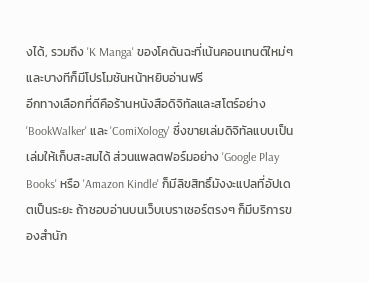งได้, รวมถึง 'K Manga' ของโคดันฉะที่เน้นคอนเทนต์ใหม่ๆ และบางทีก็มีโปรโมชันหน้าหยิบอ่านฟรี
อีกทางเลือกที่ดีคือร้านหนังสือดิจิทัลและสโตร์อย่าง 'BookWalker' และ 'ComiXology' ซึ่งขายเล่มดิจิทัลแบบเป็นเล่มให้เก็บสะสมได้ ส่วนแพลตฟอร์มอย่าง 'Google Play Books' หรือ 'Amazon Kindle' ก็มีลิขสิทธิ์มังงะแปลที่อัปเดตเป็นระยะ ถ้าชอบอ่านบนเว็บเบราเซอร์ตรงๆ ก็มีบริการของสำนัก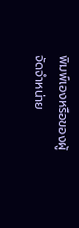พิมพ์เองหรือของผู้จัดจำหน่าย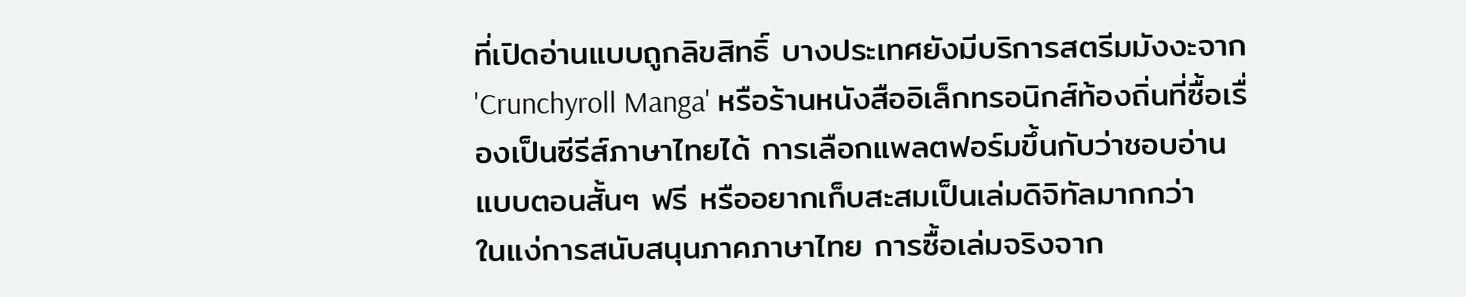ที่เปิดอ่านแบบถูกลิขสิทธิ์ บางประเทศยังมีบริการสตรีมมังงะจาก 'Crunchyroll Manga' หรือร้านหนังสืออิเล็กทรอนิกส์ท้องถิ่นที่ซื้อเรื่องเป็นซีรีส์ภาษาไทยได้ การเลือกแพลตฟอร์มขึ้นกับว่าชอบอ่านแบบตอนสั้นๆ ฟรี หรืออยากเก็บสะสมเป็นเล่มดิจิทัลมากกว่า
ในแง่การสนับสนุนภาคภาษาไทย การซื้อเล่มจริงจาก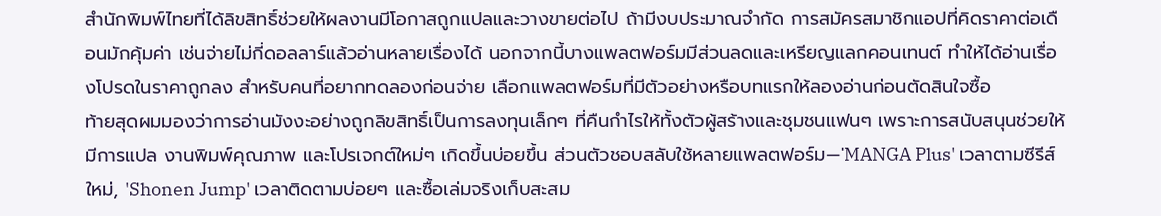สำนักพิมพ์ไทยที่ได้ลิขสิทธิ์ช่วยให้ผลงานมีโอกาสถูกแปลและวางขายต่อไป ถ้ามีงบประมาณจำกัด การสมัครสมาชิกแอปที่คิดราคาต่อเดือนมักคุ้มค่า เช่นจ่ายไม่กี่ดอลลาร์แล้วอ่านหลายเรื่องได้ นอกจากนี้บางแพลตฟอร์มมีส่วนลดและเหรียญแลกคอนเทนต์ ทำให้ได้อ่านเรื่องโปรดในราคาถูกลง สำหรับคนที่อยากทดลองก่อนจ่าย เลือกแพลตฟอร์มที่มีตัวอย่างหรือบทแรกให้ลองอ่านก่อนตัดสินใจซื้อ
ท้ายสุดผมมองว่าการอ่านมังงะอย่างถูกลิขสิทธิ์เป็นการลงทุนเล็กๆ ที่คืนกำไรให้ทั้งตัวผู้สร้างและชุมชนแฟนๆ เพราะการสนับสนุนช่วยให้มีการแปล งานพิมพ์คุณภาพ และโปรเจกต์ใหม่ๆ เกิดขึ้นบ่อยขึ้น ส่วนตัวชอบสลับใช้หลายแพลตฟอร์ม—'MANGA Plus' เวลาตามซีรีส์ใหม่, 'Shonen Jump' เวลาติดตามบ่อยๆ และซื้อเล่มจริงเก็บสะสม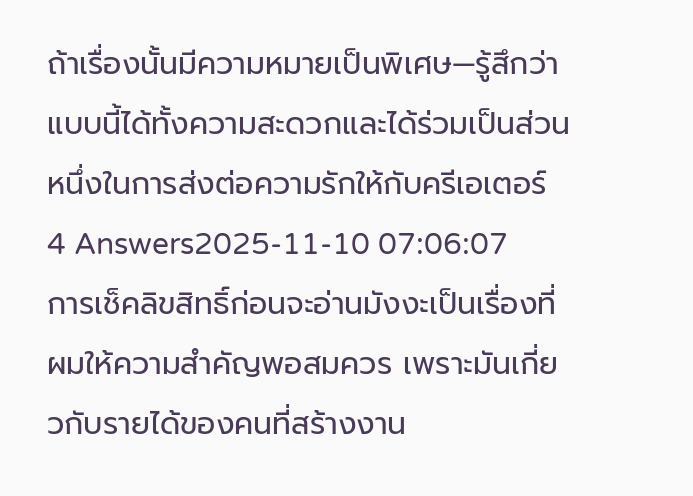ถ้าเรื่องนั้นมีความหมายเป็นพิเศษ—รู้สึกว่าแบบนี้ได้ทั้งความสะดวกและได้ร่วมเป็นส่วนหนึ่งในการส่งต่อความรักให้กับครีเอเตอร์
4 Answers2025-11-10 07:06:07
การเช็คลิขสิทธิ์ก่อนจะอ่านมังงะเป็นเรื่องที่ผมให้ความสำคัญพอสมควร เพราะมันเกี่ยวกับรายได้ของคนที่สร้างงาน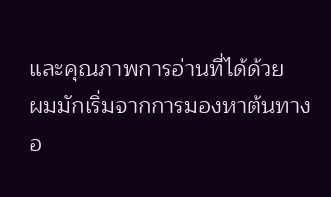และคุณภาพการอ่านที่ได้ด้วย
ผมมักเริ่มจากการมองหาต้นทางอ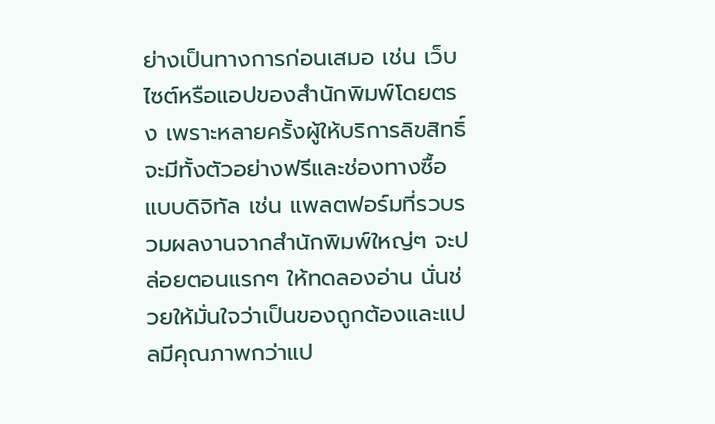ย่างเป็นทางการก่อนเสมอ เช่น เว็บไซต์หรือแอปของสำนักพิมพ์โดยตรง เพราะหลายครั้งผู้ให้บริการลิขสิทธิ์จะมีทั้งตัวอย่างฟรีและช่องทางซื้อแบบดิจิทัล เช่น แพลตฟอร์มที่รวบรวมผลงานจากสำนักพิมพ์ใหญ่ๆ จะปล่อยตอนแรกๆ ให้ทดลองอ่าน นั่นช่วยให้มั่นใจว่าเป็นของถูกต้องและแปลมีคุณภาพกว่าแป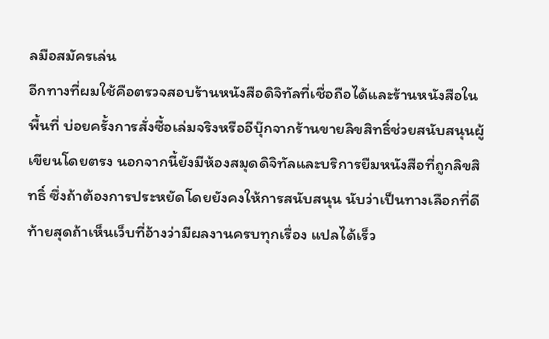ลมือสมัครเล่น
อีกทางที่ผมใช้คือตรวจสอบร้านหนังสือดิจิทัลที่เชื่อถือได้และร้านหนังสือในพื้นที่ บ่อยครั้งการสั่งซื้อเล่มจริงหรืออีบุ๊กจากร้านขายลิขสิทธิ์ช่วยสนับสนุนผู้เขียนโดยตรง นอกจากนี้ยังมีห้องสมุดดิจิทัลและบริการยืมหนังสือที่ถูกลิขสิทธิ์ ซึ่งถ้าต้องการประหยัดโดยยังคงให้การสนับสนุน นับว่าเป็นทางเลือกที่ดี
ท้ายสุดถ้าเห็นเว็บที่อ้างว่ามีผลงานครบทุกเรื่อง แปลได้เร็ว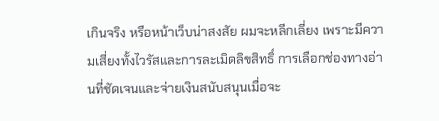เกินจริง หรือหน้าเว็บน่าสงสัย ผมจะหลีกเลี่ยง เพราะมีความเสี่ยงทั้งไวรัสและการละเมิดลิขสิทธิ์ การเลือกช่องทางอ่านที่ชัดเจนและจ่ายเงินสนับสนุนเมื่อจะ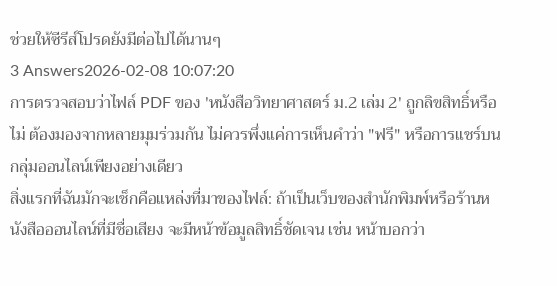ช่วยให้ซีรีส์โปรดยังมีต่อไปได้นานๆ
3 Answers2026-02-08 10:07:20
การตรวจสอบว่าไฟล์ PDF ของ 'หนังสือวิทยาศาสตร์ ม.2 เล่ม 2' ถูกลิขสิทธิ์หรือไม่ ต้องมองจากหลายมุมร่วมกัน ไม่ควรพึ่งแค่การเห็นคำว่า "ฟรี" หรือการแชร์บนกลุ่มออนไลน์เพียงอย่างเดียว
สิ่งแรกที่ฉันมักจะเช็กคือแหล่งที่มาของไฟล์: ถ้าเป็นเว็บของสำนักพิมพ์หรือร้านหนังสือออนไลน์ที่มีชื่อเสียง จะมีหน้าข้อมูลสิทธิ์ชัดเจน เช่น หน้าบอกว่า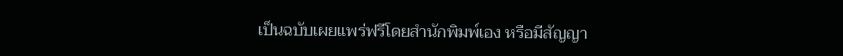เป็นฉบับเผยแพร่ฟรีโดยสำนักพิมพ์เอง หรือมีสัญญา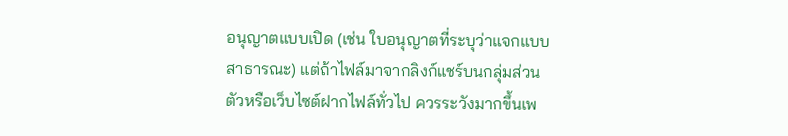อนุญาตแบบเปิด (เช่น ใบอนุญาตที่ระบุว่าแจกแบบสาธารณะ) แต่ถ้าไฟล์มาจากลิงก์แชร์บนกลุ่มส่วนตัวหรือเว็บไซต์ฝากไฟล์ทั่วไป ควรระวังมากขึ้นเพ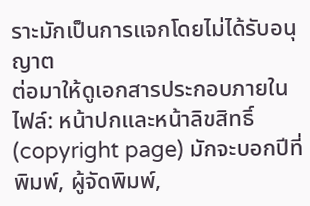ราะมักเป็นการแจกโดยไม่ได้รับอนุญาต
ต่อมาให้ดูเอกสารประกอบภายในไฟล์: หน้าปกและหน้าลิขสิทธิ์ (copyright page) มักจะบอกปีที่พิมพ์, ผู้จัดพิมพ์,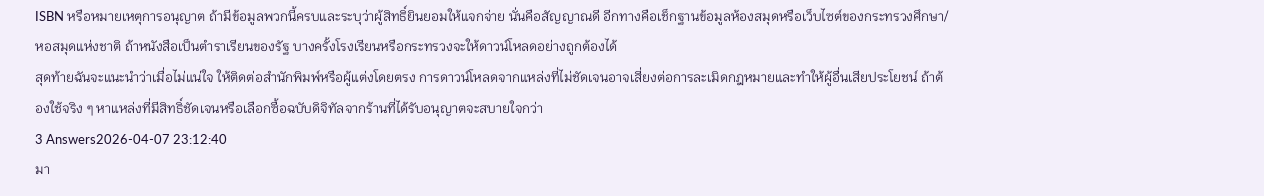ISBN หรือหมายเหตุการอนุญาต ถ้ามีข้อมูลพวกนี้ครบและระบุว่าผู้สิทธิ์ยินยอมให้แจกจ่าย นั่นคือสัญญาณดี อีกทางคือเช็กฐานข้อมูลห้องสมุดหรือเว็บไซต์ของกระทรวงศึกษา/หอสมุดแห่งชาติ ถ้าหนังสือเป็นตำราเรียนของรัฐ บางครั้งโรงเรียนหรือกระทรวงจะให้ดาวน์โหลดอย่างถูกต้องได้
สุดท้ายฉันจะแนะนำว่าเมื่อไม่แน่ใจ ให้ติดต่อสำนักพิมพ์หรือผู้แต่งโดยตรง การดาวน์โหลดจากแหล่งที่ไม่ชัดเจนอาจเสี่ยงต่อการละเมิดกฎหมายและทำให้ผู้อื่นเสียประโยชน์ ถ้าต้องใช้จริง ๆ หาแหล่งที่มีสิทธิ์ชัดเจนหรือเลือกซื้อฉบับดิจิทัลจากร้านที่ได้รับอนุญาตจะสบายใจกว่า
3 Answers2026-04-07 23:12:40
มา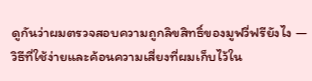ดูกันว่าผมตรวจสอบความถูกลิขสิทธิ์ของมูฟวี่ฟรียังไง — วิธีที่ใช้ง่ายและค้อนความเสี่ยงที่ผมเก็บไว้ใน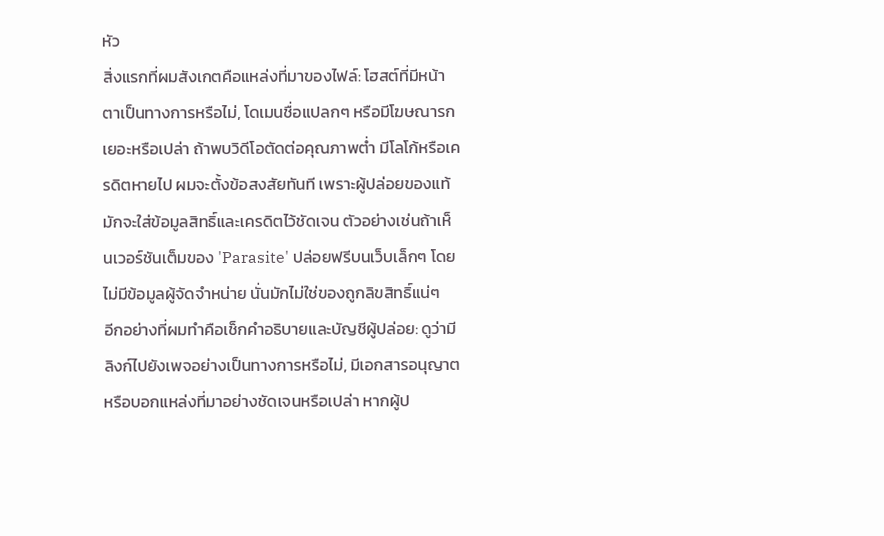หัว
สิ่งแรกที่ผมสังเกตคือแหล่งที่มาของไฟล์: โฮสต์ที่มีหน้าตาเป็นทางการหรือไม่, โดเมนชื่อแปลกๆ หรือมีโฆษณารกเยอะหรือเปล่า ถ้าพบวิดีโอตัดต่อคุณภาพต่ำ มีโลโก้หรือเครดิตหายไป ผมจะตั้งข้อสงสัยทันที เพราะผู้ปล่อยของแท้มักจะใส่ข้อมูลสิทธิ์และเครดิตไว้ชัดเจน ตัวอย่างเช่นถ้าเห็นเวอร์ชันเต็มของ 'Parasite' ปล่อยฟรีบนเว็บเล็กๆ โดยไม่มีข้อมูลผู้จัดจำหน่าย นั่นมักไม่ใช่ของถูกลิขสิทธิ์แน่ๆ
อีกอย่างที่ผมทำคือเช็กคำอธิบายและบัญชีผู้ปล่อย: ดูว่ามีลิงก์ไปยังเพจอย่างเป็นทางการหรือไม่, มีเอกสารอนุญาตหรือบอกแหล่งที่มาอย่างชัดเจนหรือเปล่า หากผู้ป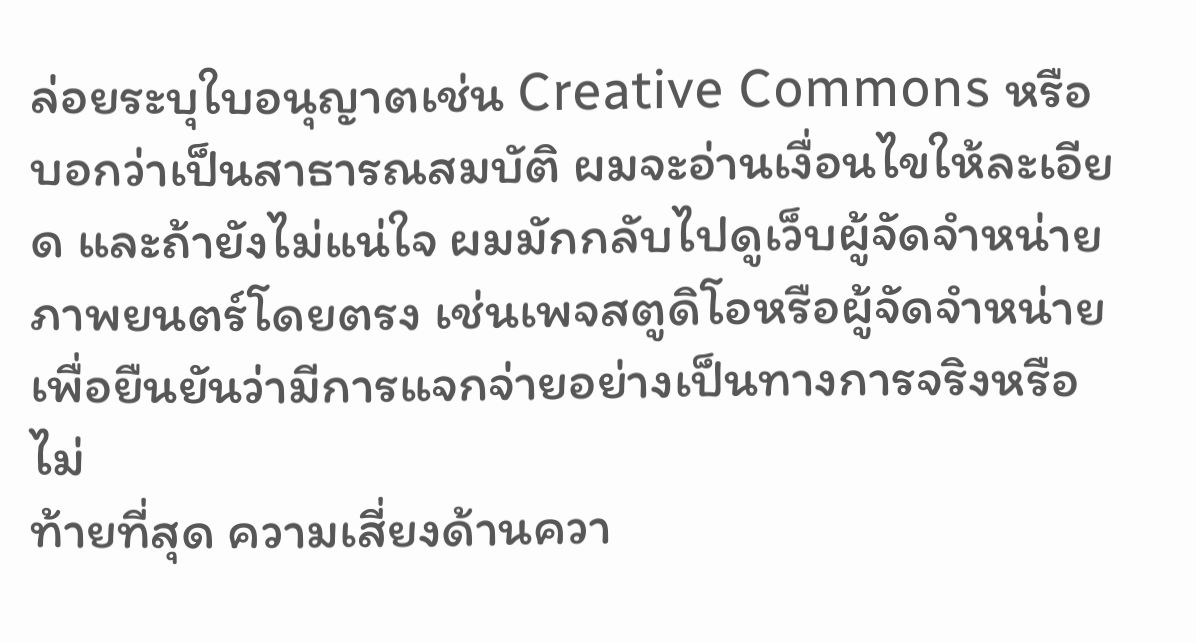ล่อยระบุใบอนุญาตเช่น Creative Commons หรือบอกว่าเป็นสาธารณสมบัติ ผมจะอ่านเงื่อนไขให้ละเอียด และถ้ายังไม่แน่ใจ ผมมักกลับไปดูเว็บผู้จัดจำหน่ายภาพยนตร์โดยตรง เช่นเพจสตูดิโอหรือผู้จัดจำหน่าย เพื่อยืนยันว่ามีการแจกจ่ายอย่างเป็นทางการจริงหรือไม่
ท้ายที่สุด ความเสี่ยงด้านควา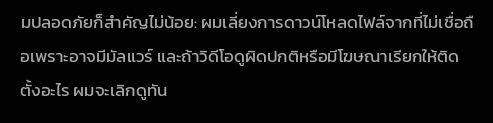มปลอดภัยก็สำคัญไม่น้อย: ผมเลี่ยงการดาวน์โหลดไฟล์จากที่ไม่เชื่อถือเพราะอาจมีมัลแวร์ และถ้าวิดีโอดูผิดปกติหรือมีโฆษณาเรียกให้ติดตั้งอะไร ผมจะเลิกดูทัน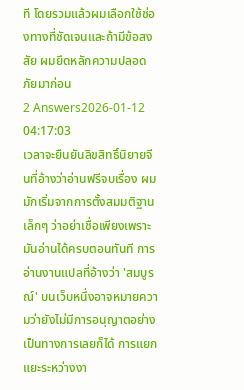ที โดยรวมแล้วผมเลือกใช้ช่องทางที่ชัดเจนและถ้ามีข้อสงสัย ผมยึดหลักความปลอดภัยมาก่อน
2 Answers2026-01-12 04:17:03
เวลาจะยืนยันลิขสิทธิ์นิยายจีนที่อ้างว่าอ่านฟรีจบเรื่อง ผมมักเริ่มจากการตั้งสมมติฐานเล็กๆ ว่าอย่าเชื่อเพียงเพราะมันอ่านได้ครบตอนทันที การอ่านงานแปลที่อ้างว่า 'สมบูรณ์' บนเว็บหนึ่งอาจหมายความว่ายังไม่มีการอนุญาตอย่างเป็นทางการเลยก็ได้ การแยกแยะระหว่างงา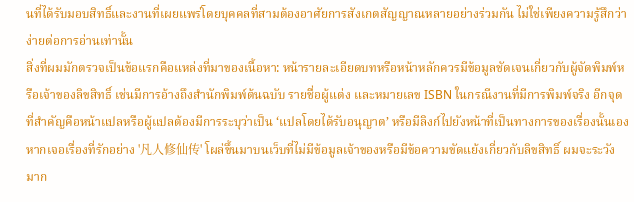นที่ได้รับมอบสิทธิ์และงานที่เผยแพร่โดยบุคคลที่สามต้องอาศัยการสังเกตสัญญาณหลายอย่างร่วมกัน ไม่ใช่เพียงความรู้สึกว่าง่ายต่อการอ่านเท่านั้น
สิ่งที่ผมมักตรวจเป็นข้อแรกคือแหล่งที่มาของเนื้อหา: หน้ารายละเอียดบทหรือหน้าหลักควรมีข้อมูลชัดเจนเกี่ยวกับผู้จัดพิมพ์หรือเจ้าของลิขสิทธิ์ เช่นมีการอ้างถึงสำนักพิมพ์ต้นฉบับ รายชื่อผู้แต่ง และหมายเลข ISBN ในกรณีงานที่มีการพิมพ์จริง อีกจุดที่สำคัญคือหน้าแปลหรือผู้แปลต้องมีการระบุว่าเป็น ‘แปลโดยได้รับอนุญาต’ หรือมีลิงก์ไปยังหน้าที่เป็นทางการของเรื่องนั้นเอง หากเจอเรื่องที่รักอย่าง '凡人修仙传' โผล่ขึ้นมาบนเว็บที่ไม่มีข้อมูลเจ้าของหรือมีข้อความขัดแย้งเกี่ยวกับลิขสิทธิ์ ผมจะระวังมาก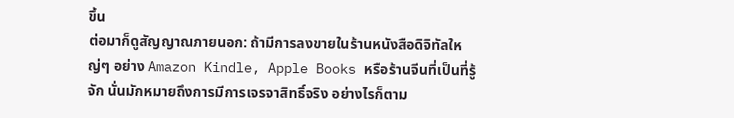ขึ้น
ต่อมาก็ดูสัญญาณภายนอก: ถ้ามีการลงขายในร้านหนังสือดิจิทัลใหญ่ๆ อย่าง Amazon Kindle, Apple Books หรือร้านจีนที่เป็นที่รู้จัก นั่นมักหมายถึงการมีการเจรจาสิทธิ์จริง อย่างไรก็ตาม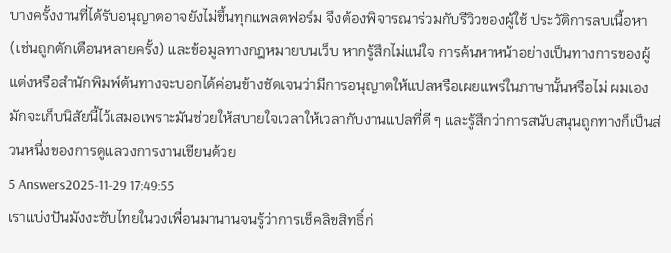บางครั้งงานที่ได้รับอนุญาตอาจยังไม่ขึ้นทุกแพลตฟอร์ม จึงต้องพิจารณาร่วมกับรีวิวของผู้ใช้ ประวัติการลบเนื้อหา (เช่นถูกตักเตือนหลายครั้ง) และข้อมูลทางกฎหมายบนเว็บ หากรู้สึกไม่แน่ใจ การค้นหาหน้าอย่างเป็นทางการของผู้แต่งหรือสำนักพิมพ์ต้นทางจะบอกได้ค่อนข้างชัดเจนว่ามีการอนุญาตให้แปลหรือเผยแพร่ในภาษานั้นหรือไม่ ผมเองมักจะเก็บนิสัยนี้ไว้เสมอเพราะมันช่วยให้สบายใจเวลาให้เวลากับงานแปลที่ดี ๆ และรู้สึกว่าการสนับสนุนถูกทางก็เป็นส่วนหนึ่งของการดูแลวงการงานเขียนด้วย
5 Answers2025-11-29 17:49:55
เราแบ่งปันมังงะซับไทยในวงเพื่อนมานานจนรู้ว่าการเช็คลิขสิทธิ์ก่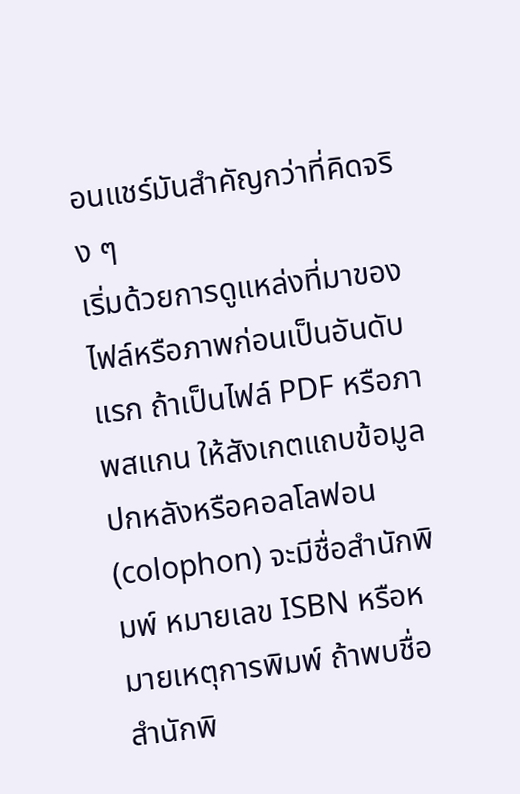อนแชร์มันสำคัญกว่าที่คิดจริง ๆ
เริ่มด้วยการดูแหล่งที่มาของไฟล์หรือภาพก่อนเป็นอันดับแรก ถ้าเป็นไฟล์ PDF หรือภาพสแกน ให้สังเกตแถบข้อมูลปกหลังหรือคอลโลฟอน (colophon) จะมีชื่อสำนักพิมพ์ หมายเลข ISBN หรือหมายเหตุการพิมพ์ ถ้าพบชื่อสำนักพิ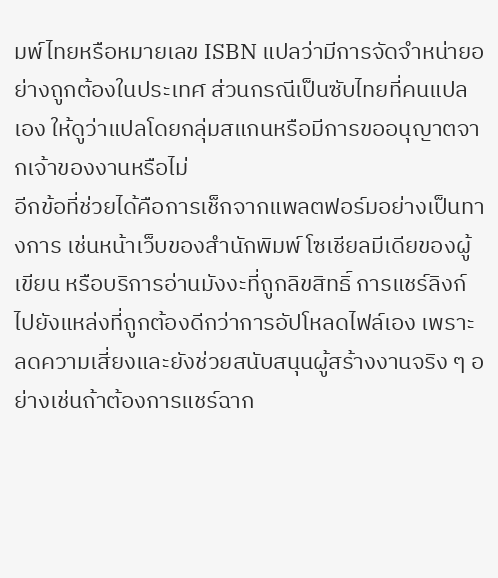มพ์ไทยหรือหมายเลข ISBN แปลว่ามีการจัดจำหน่ายอย่างถูกต้องในประเทศ ส่วนกรณีเป็นซับไทยที่คนแปลเอง ให้ดูว่าแปลโดยกลุ่มสแกนหรือมีการขออนุญาตจากเจ้าของงานหรือไม่
อีกข้อที่ช่วยได้คือการเช็กจากแพลตฟอร์มอย่างเป็นทางการ เช่นหน้าเว็บของสำนักพิมพ์ โซเชียลมีเดียของผู้เขียน หรือบริการอ่านมังงะที่ถูกลิขสิทธิ์ การแชร์ลิงก์ไปยังแหล่งที่ถูกต้องดีกว่าการอัปโหลดไฟล์เอง เพราะลดความเสี่ยงและยังช่วยสนับสนุนผู้สร้างงานจริง ๆ อย่างเช่นถ้าต้องการแชร์ฉาก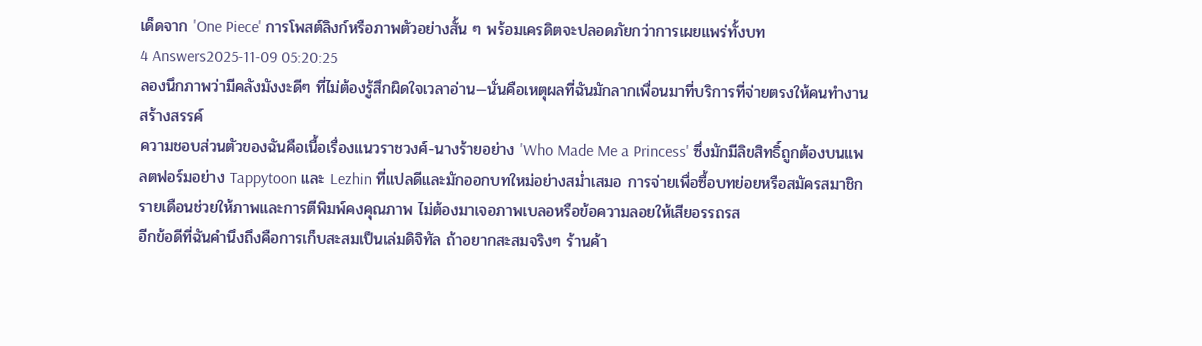เด็ดจาก 'One Piece' การโพสต์ลิงก์หรือภาพตัวอย่างสั้น ๆ พร้อมเครดิตจะปลอดภัยกว่าการเผยแพร่ทั้งบท
4 Answers2025-11-09 05:20:25
ลองนึกภาพว่ามีคลังมังงะดีๆ ที่ไม่ต้องรู้สึกผิดใจเวลาอ่าน—นั่นคือเหตุผลที่ฉันมักลากเพื่อนมาที่บริการที่จ่ายตรงให้คนทำงานสร้างสรรค์
ความชอบส่วนตัวของฉันคือเนื้อเรื่องแนวราชวงศ์-นางร้ายอย่าง 'Who Made Me a Princess' ซึ่งมักมีลิขสิทธิ์ถูกต้องบนแพลตฟอร์มอย่าง Tappytoon และ Lezhin ที่แปลดีและมักออกบทใหม่อย่างสม่ำเสมอ การจ่ายเพื่อซื้อบทย่อยหรือสมัครสมาชิกรายเดือนช่วยให้ภาพและการตีพิมพ์คงคุณภาพ ไม่ต้องมาเจอภาพเบลอหรือข้อความลอยให้เสียอรรถรส
อีกข้อดีที่ฉันคำนึงถึงคือการเก็บสะสมเป็นเล่มดิจิทัล ถ้าอยากสะสมจริงๆ ร้านค้า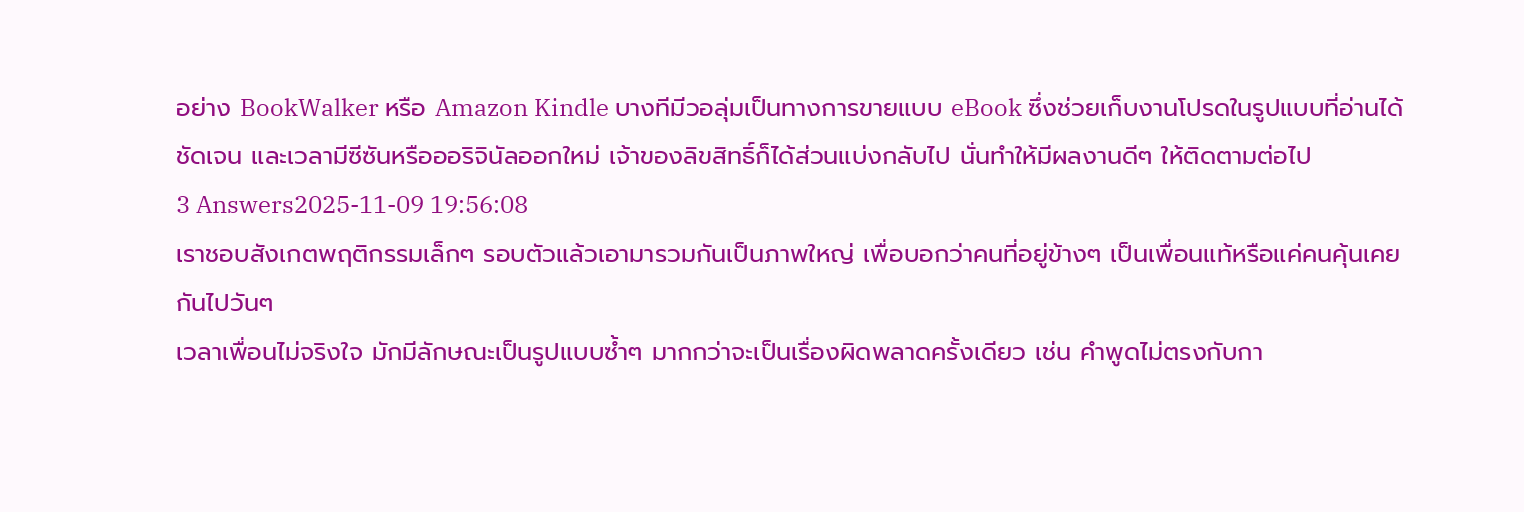อย่าง BookWalker หรือ Amazon Kindle บางทีมีวอลุ่มเป็นทางการขายแบบ eBook ซึ่งช่วยเก็บงานโปรดในรูปแบบที่อ่านได้ชัดเจน และเวลามีซีซันหรือออริจินัลออกใหม่ เจ้าของลิขสิทธิ์ก็ได้ส่วนแบ่งกลับไป นั่นทำให้มีผลงานดีๆ ให้ติดตามต่อไป
3 Answers2025-11-09 19:56:08
เราชอบสังเกตพฤติกรรมเล็กๆ รอบตัวแล้วเอามารวมกันเป็นภาพใหญ่ เพื่อบอกว่าคนที่อยู่ข้างๆ เป็นเพื่อนแท้หรือแค่คนคุ้นเคยกันไปวันๆ
เวลาเพื่อนไม่จริงใจ มักมีลักษณะเป็นรูปแบบซ้ำๆ มากกว่าจะเป็นเรื่องผิดพลาดครั้งเดียว เช่น คำพูดไม่ตรงกับกา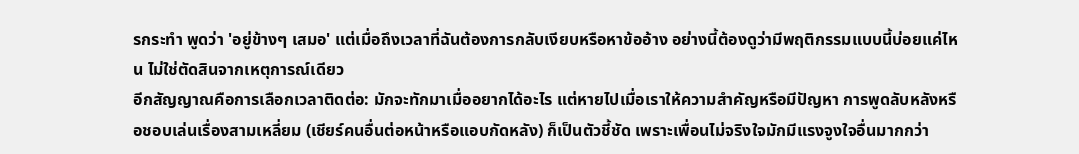รกระทำ พูดว่า 'อยู่ข้างๆ เสมอ' แต่เมื่อถึงเวลาที่ฉันต้องการกลับเงียบหรือหาข้ออ้าง อย่างนี้ต้องดูว่ามีพฤติกรรมแบบนี้บ่อยแค่ไหน ไม่ใช่ตัดสินจากเหตุการณ์เดียว
อีกสัญญาณคือการเลือกเวลาติดต่อ: มักจะทักมาเมื่ออยากได้อะไร แต่หายไปเมื่อเราให้ความสำคัญหรือมีปัญหา การพูดลับหลังหรือชอบเล่นเรื่องสามเหลี่ยม (เชียร์คนอื่นต่อหน้าหรือแอบกัดหลัง) ก็เป็นตัวชี้ชัด เพราะเพื่อนไม่จริงใจมักมีแรงจูงใจอื่นมากกว่า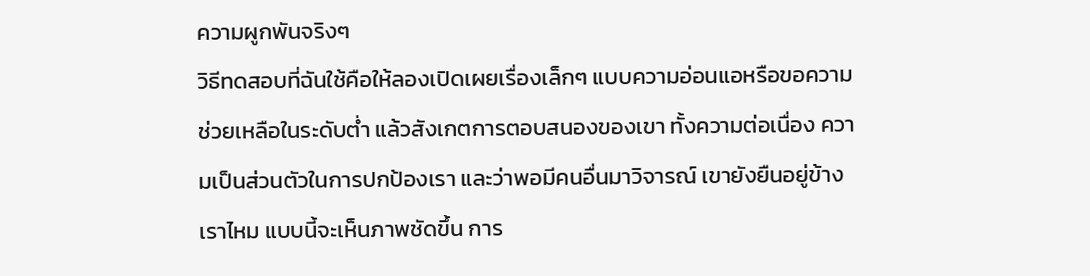ความผูกพันจริงๆ
วิธีทดสอบที่ฉันใช้คือให้ลองเปิดเผยเรื่องเล็กๆ แบบความอ่อนแอหรือขอความช่วยเหลือในระดับต่ำ แล้วสังเกตการตอบสนองของเขา ทั้งความต่อเนื่อง ความเป็นส่วนตัวในการปกป้องเรา และว่าพอมีคนอื่นมาวิจารณ์ เขายังยืนอยู่ข้างเราไหม แบบนี้จะเห็นภาพชัดขึ้น การ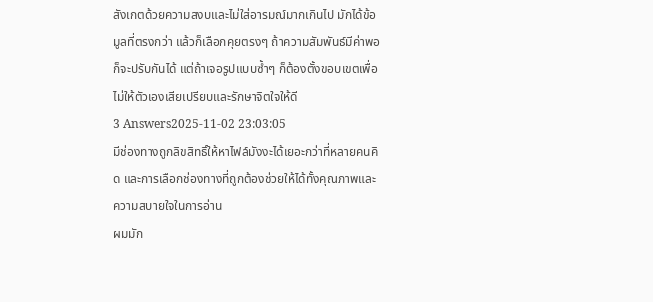สังเกตด้วยความสงบและไม่ใส่อารมณ์มากเกินไป มักได้ข้อมูลที่ตรงกว่า แล้วก็เลือกคุยตรงๆ ถ้าความสัมพันธ์มีค่าพอก็จะปรับกันได้ แต่ถ้าเจอรูปแบบซ้ำๆ ก็ต้องตั้งขอบเขตเพื่อไม่ให้ตัวเองเสียเปรียบและรักษาจิตใจให้ดี
3 Answers2025-11-02 23:03:05
มีช่องทางถูกลิขสิทธิ์ให้หาไฟล์มังงะได้เยอะกว่าที่หลายคนคิด และการเลือกช่องทางที่ถูกต้องช่วยให้ได้ทั้งคุณภาพและความสบายใจในการอ่าน
ผมมัก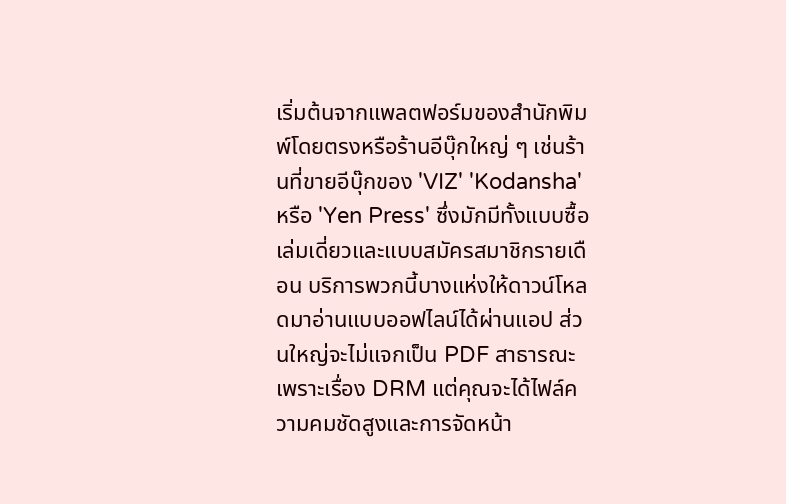เริ่มต้นจากแพลตฟอร์มของสำนักพิมพ์โดยตรงหรือร้านอีบุ๊กใหญ่ ๆ เช่นร้านที่ขายอีบุ๊กของ 'VIZ' 'Kodansha' หรือ 'Yen Press' ซึ่งมักมีทั้งแบบซื้อเล่มเดี่ยวและแบบสมัครสมาชิกรายเดือน บริการพวกนี้บางแห่งให้ดาวน์โหลดมาอ่านแบบออฟไลน์ได้ผ่านแอป ส่วนใหญ่จะไม่แจกเป็น PDF สาธารณะเพราะเรื่อง DRM แต่คุณจะได้ไฟล์ความคมชัดสูงและการจัดหน้า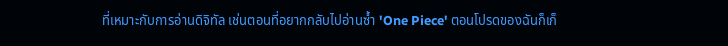ที่เหมาะกับการอ่านดิจิทัล เช่นตอนที่อยากกลับไปอ่านซ้ำ 'One Piece' ตอนโปรดของฉันก็เก็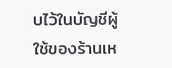บไว้ในบัญชีผู้ใช้ของร้านเห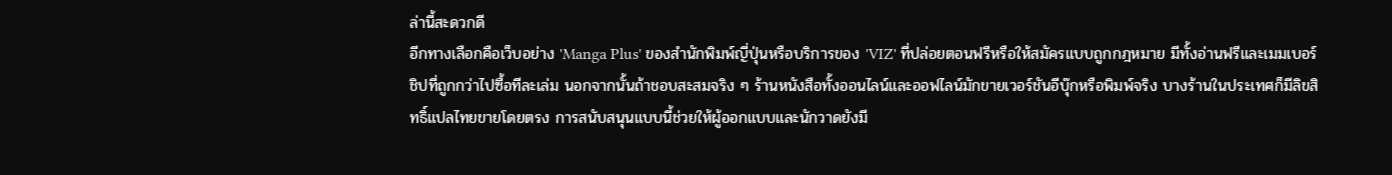ล่านี้สะดวกดี
อีกทางเลือกคือเว็บอย่าง 'Manga Plus' ของสำนักพิมพ์ญี่ปุ่นหรือบริการของ 'VIZ' ที่ปล่อยตอนฟรีหรือให้สมัครแบบถูกกฎหมาย มีทั้งอ่านฟรีและเมมเบอร์ชิปที่ถูกกว่าไปซื้อทีละเล่ม นอกจากนั้นถ้าชอบสะสมจริง ๆ ร้านหนังสือทั้งออนไลน์และออฟไลน์มักขายเวอร์ชันอีบุ๊กหรือพิมพ์จริง บางร้านในประเทศก็มีลิขสิทธิ์แปลไทยขายโดยตรง การสนับสนุนแบบนี้ช่วยให้ผู้ออกแบบและนักวาดยังมี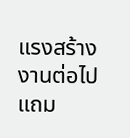แรงสร้างงานต่อไป แถม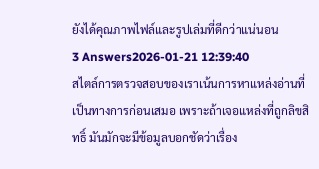ยังได้คุณภาพไฟล์และรูปเล่มที่ดีกว่าแน่นอน
3 Answers2026-01-21 12:39:40
สไตล์การตรวจสอบของเราเน้นการหาแหล่งอ่านที่เป็นทางการก่อนเสมอ เพราะถ้าเจอแหล่งที่ถูกลิขสิทธิ์ มันมักจะมีข้อมูลบอกชัดว่าเรื่อง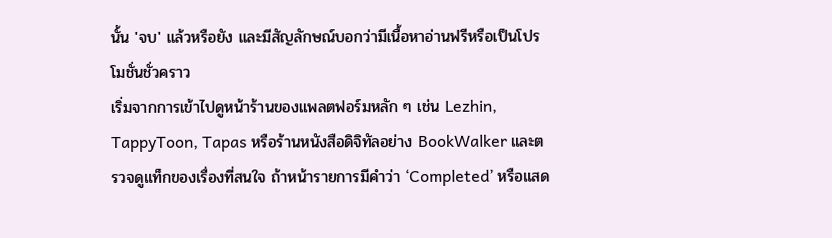นั้น 'จบ' แล้วหรือยัง และมีสัญลักษณ์บอกว่ามีเนื้อหาอ่านฟรีหรือเป็นโปรโมชั่นชั่วคราว
เริ่มจากการเข้าไปดูหน้าร้านของแพลตฟอร์มหลัก ๆ เช่น Lezhin, TappyToon, Tapas หรือร้านหนังสือดิจิทัลอย่าง BookWalker และตรวจดูแท็กของเรื่องที่สนใจ ถ้าหน้ารายการมีคำว่า ‘Completed’ หรือแสด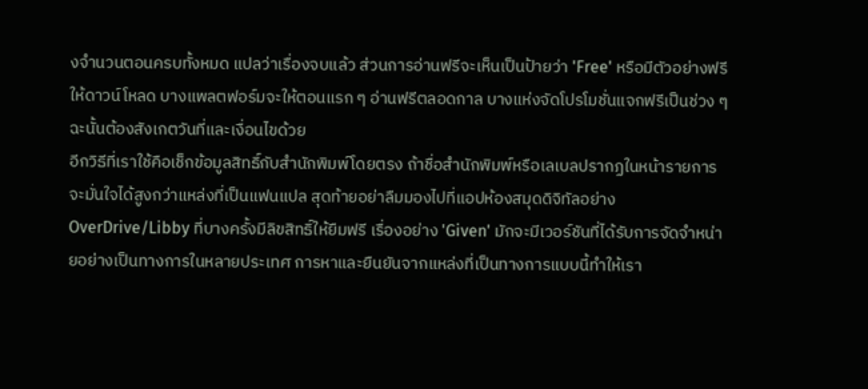งจำนวนตอนครบทั้งหมด แปลว่าเรื่องจบแล้ว ส่วนการอ่านฟรีจะเห็นเป็นป้ายว่า 'Free' หรือมีตัวอย่างฟรีให้ดาวน์โหลด บางแพลตฟอร์มจะให้ตอนแรก ๆ อ่านฟรีตลอดกาล บางแห่งจัดโปรโมชั่นแจกฟรีเป็นช่วง ๆ ฉะนั้นต้องสังเกตวันที่และเงื่อนไขด้วย
อีกวิธีที่เราใช้คือเช็กข้อมูลสิทธิ์กับสำนักพิมพ์โดยตรง ถ้าชื่อสำนักพิมพ์หรือเลเบลปรากฏในหน้ารายการ จะมั่นใจได้สูงกว่าแหล่งที่เป็นแฟนแปล สุดท้ายอย่าลืมมองไปที่แอปห้องสมุดดิจิทัลอย่าง OverDrive/Libby ที่บางครั้งมีลิขสิทธิ์ให้ยืมฟรี เรื่องอย่าง 'Given' มักจะมีเวอร์ชันที่ได้รับการจัดจำหน่ายอย่างเป็นทางการในหลายประเทศ การหาและยืนยันจากแหล่งที่เป็นทางการแบบนี้ทำให้เรา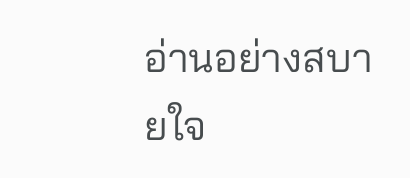อ่านอย่างสบายใจ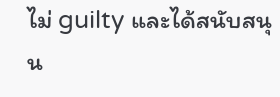ไม่ guilty และได้สนับสนุน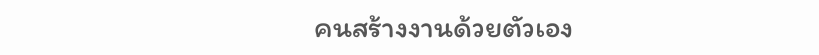คนสร้างงานด้วยตัวเอง